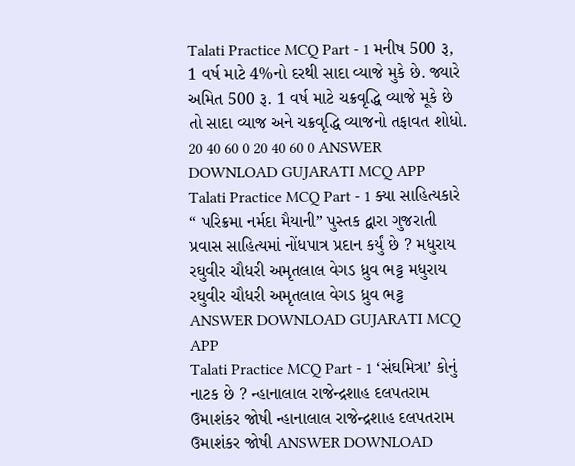Talati Practice MCQ Part - 1 મનીષ 500 રૂ, 1 વર્ષ માટે 4%નો દરથી સાદા વ્યાજે મુકે છે. જ્યારે અમિત 500 રૂ. 1 વર્ષ માટે ચક્રવૃદ્ધિ વ્યાજે મૂકે છે તો સાદા વ્યાજ અને ચક્રવૃદ્ધિ વ્યાજનો તફાવત શોધો. 20 40 60 0 20 40 60 0 ANSWER DOWNLOAD GUJARATI MCQ APP
Talati Practice MCQ Part - 1 ક્યા સાહિત્યકારે “ પરિક્રમા નર્મદા મૈયાની” પુસ્તક દ્વારા ગુજરાતી પ્રવાસ સાહિત્યમાં નોંધપાત્ર પ્રદાન કર્યું છે ? મધુરાય રઘુવીર ચૌધરી અમૃતલાલ વેગડ ધ્રુવ ભટ્ટ મધુરાય રઘુવીર ચૌધરી અમૃતલાલ વેગડ ધ્રુવ ભટ્ટ ANSWER DOWNLOAD GUJARATI MCQ APP
Talati Practice MCQ Part - 1 ‘સંઘમિત્રા’ કોનું નાટક છે ? ન્હાનાલાલ રાજેન્દ્રશાહ દલપતરામ ઉમાશંકર જોષી ન્હાનાલાલ રાજેન્દ્રશાહ દલપતરામ ઉમાશંકર જોષી ANSWER DOWNLOAD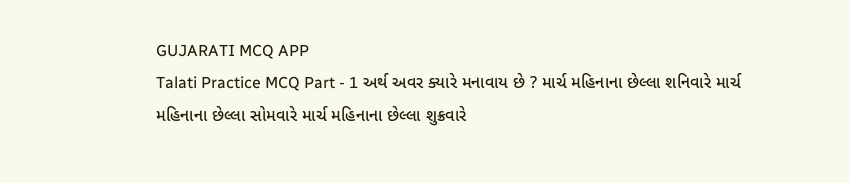GUJARATI MCQ APP
Talati Practice MCQ Part - 1 અર્થ અવર ક્યારે મનાવાય છે ? માર્ચ મહિનાના છેલ્લા શનિવારે માર્ચ મહિનાના છેલ્લા સોમવારે માર્ચ મહિનાના છેલ્લા શુક્રવારે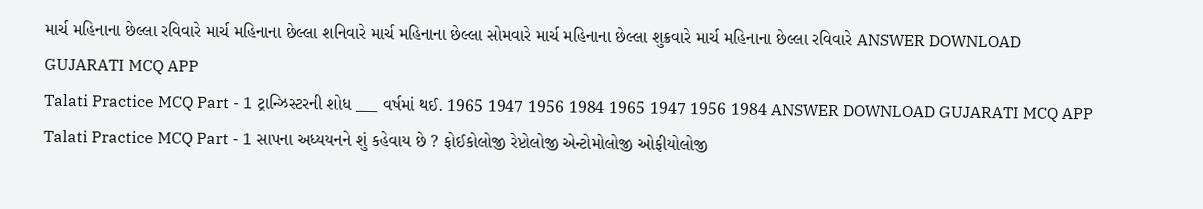માર્ચ મહિનાના છેલ્લા રવિવારે માર્ચ મહિનાના છેલ્લા શનિવારે માર્ચ મહિનાના છેલ્લા સોમવારે માર્ચ મહિનાના છેલ્લા શુક્રવારે માર્ચ મહિનાના છેલ્લા રવિવારે ANSWER DOWNLOAD GUJARATI MCQ APP
Talati Practice MCQ Part - 1 ટ્રાન્ઝિસ્ટરની શોધ ___ વર્ષમાં થઈ. 1965 1947 1956 1984 1965 1947 1956 1984 ANSWER DOWNLOAD GUJARATI MCQ APP
Talati Practice MCQ Part - 1 સાપના અધ્યયનને શું કહેવાય છે ? ફોઈકોલોજી રેપ્ટોલોજી એન્ટોમોલોજી ઓફીયોલોજી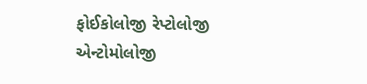ફોઈકોલોજી રેપ્ટોલોજી એન્ટોમોલોજી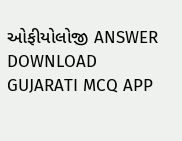ઓફીયોલોજી ANSWER DOWNLOAD GUJARATI MCQ APP